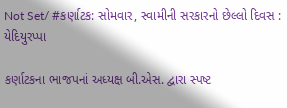Not Set/ #કર્ણાટક: સોમવાર, સ્વામીની સરકારનો છેલ્લો દિવસ : યેદિયુરપ્પા

કર્ણાટકના ભાજપનાં અધ્યક્ષ બી.એસ. દ્વારા સ્પષ્ટ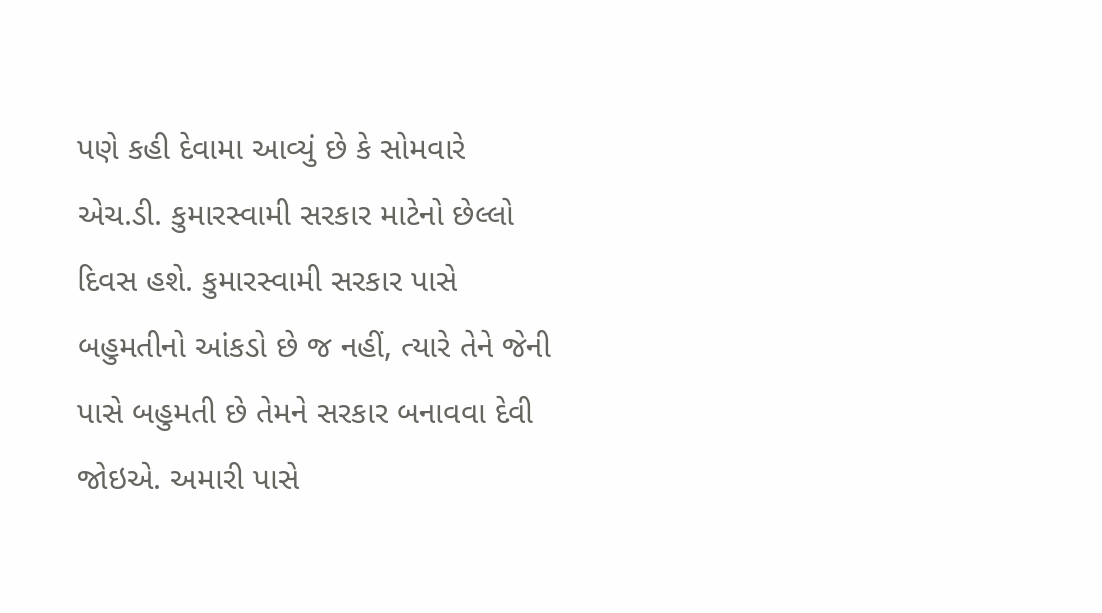પણે કહી દેવામા આવ્યું છે કે સોમવારે એચ.ડી. કુમારસ્વામી સરકાર માટેનો છેલ્લો દિવસ હશે. કુમારસ્વામી સરકાર પાસે બહુમતીનો આંકડો છે જ નહીં, ત્યારે તેને જેની પાસે બહુમતી છે તેમને સરકાર બનાવવા દેવી જોઇએ. અમારી પાસે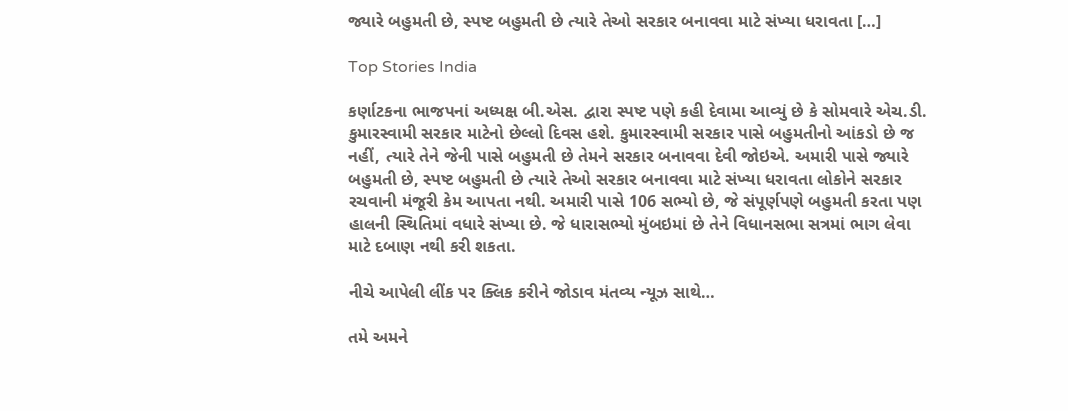જ્યારે બહુમતી છે, સ્પષ્ટ બહુમતી છે ત્યારે તેઓ સરકાર બનાવવા માટે સંખ્યા ધરાવતા […]

Top Stories India

કર્ણાટકના ભાજપનાં અધ્યક્ષ બી.એસ. દ્વારા સ્પષ્ટ પણે કહી દેવામા આવ્યું છે કે સોમવારે એચ.ડી. કુમારસ્વામી સરકાર માટેનો છેલ્લો દિવસ હશે. કુમારસ્વામી સરકાર પાસે બહુમતીનો આંકડો છે જ નહીં, ત્યારે તેને જેની પાસે બહુમતી છે તેમને સરકાર બનાવવા દેવી જોઇએ. અમારી પાસે જ્યારે બહુમતી છે, સ્પષ્ટ બહુમતી છે ત્યારે તેઓ સરકાર બનાવવા માટે સંખ્યા ધરાવતા લોકોને સરકાર રચવાની મંજૂરી કેમ આપતા નથી. અમારી પાસે 106 સભ્યો છે, જે સંપૂર્ણપણે બહુમતી કરતા પણ હાલની સ્થિતિમાં વધારે સંખ્યા છે. જે ધારાસભ્યો મુંબઇમાં છે તેને વિધાનસભા સત્રમાં ભાગ લેવા માટે દબાણ નથી કરી શકતા.

નીચે આપેલી લીંક પર ક્લિક કરીને જોડાવ મંતવ્ય ન્યૂઝ સાથે…

તમે અમને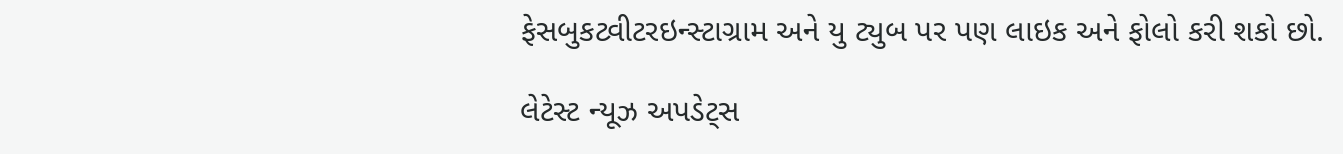ફેસબુકટ્વીટરઇન્સ્ટાગ્રામ અને યુ ટ્યુબ પર પણ લાઇક અને ફોલો કરી શકો છો.

લેટેસ્ટ ન્યૂઝ અપડેટ્સ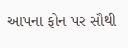આપના ફોન પર સૌથી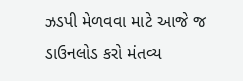ઝડપી મેળવવા માટે આજે જ ડાઉનલોડ કરો મંતવ્ય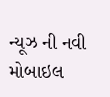ન્યૂઝ ની નવી મોબાઇલ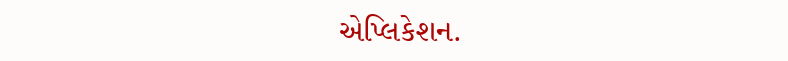એપ્લિકેશન.